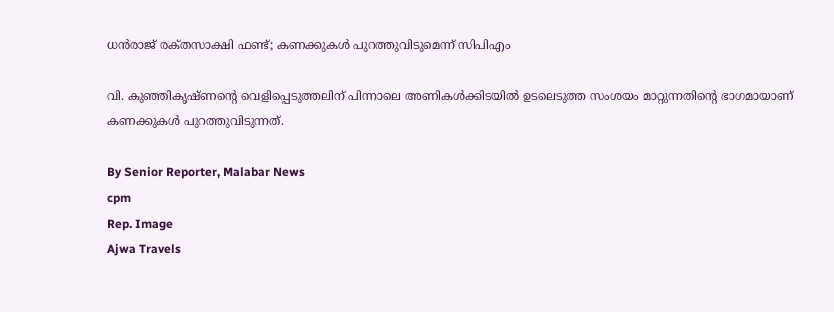ധൻരാജ് രക്‌തസാക്ഷി ഫണ്ട്; കണക്കുകൾ പുറത്തുവിടുമെന്ന് സിപിഎം

വി. കുഞ്ഞികൃഷ്‌ണന്റെ വെളിപ്പെടുത്തലിന് പിന്നാലെ അണികൾക്കിടയിൽ ഉടലെടുത്ത സംശയം മാറ്റുന്നതിന്റെ ഭാഗമായാണ് കണക്കുകൾ പുറത്തുവിടുന്നത്.

By Senior Reporter, Malabar News
cpm
Rep. Image
Ajwa Travels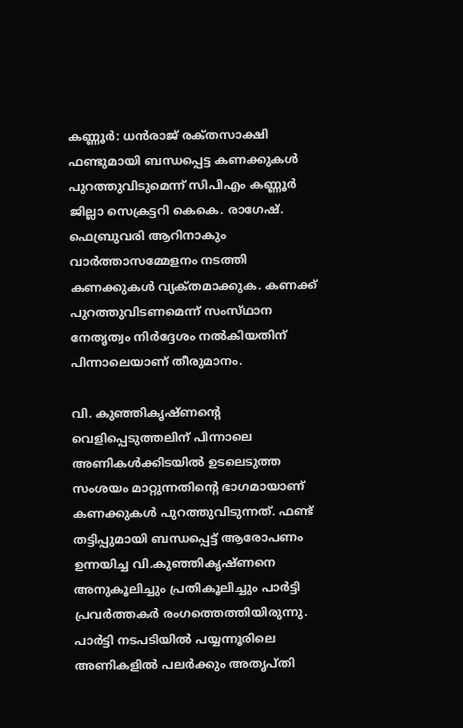കണ്ണൂർ: ധൻരാജ് രക്‌തസാക്ഷി ഫണ്ടുമായി ബന്ധപ്പെട്ട കണക്കുകൾ പുറത്തുവിടുമെന്ന് സിപിഎം കണ്ണൂർ ജില്ലാ സെക്രട്ടറി കെകെ. രാഗേഷ്. ഫെബ്രുവരി ആറിനാകും വാർത്താസമ്മേളനം നടത്തി കണക്കുകൾ വ്യക്‌തമാക്കുക. കണക്ക് പുറത്തുവിടണമെന്ന് സംസ്‌ഥാന നേതൃത്വം നിർദ്ദേശം നൽകിയതിന് പിന്നാലെയാണ് തീരുമാനം.

വി. കുഞ്ഞികൃഷ്‌ണന്റെ വെളിപ്പെടുത്തലിന് പിന്നാലെ അണികൾക്കിടയിൽ ഉടലെടുത്ത സംശയം മാറ്റുന്നതിന്റെ ഭാഗമായാണ് കണക്കുകൾ പുറത്തുവിടുന്നത്. ഫണ്ട് തട്ടിപ്പുമായി ബന്ധപ്പെട്ട് ആരോപണം ഉന്നയിച്ച വി.കുഞ്ഞികൃഷ്‌ണനെ അനുകൂലിച്ചും പ്രതികൂലിച്ചും പാർട്ടി പ്രവർത്തകർ രംഗത്തെത്തിയിരുന്നു. പാർട്ടി നടപടിയിൽ പയ്യന്നൂരിലെ അണികളിൽ പലർക്കും അതൃപ്‌തി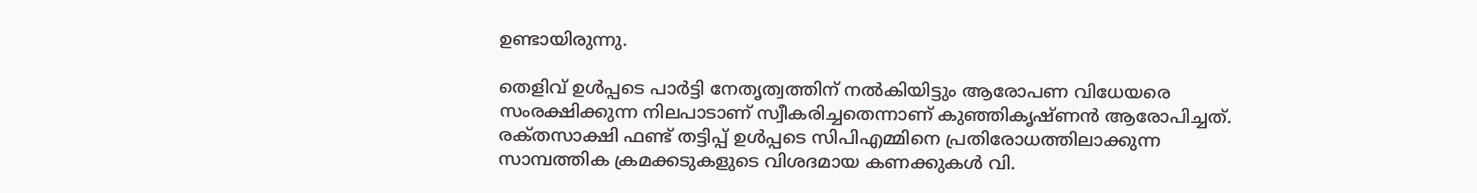ഉണ്ടായിരുന്നു.

തെളിവ് ഉൾപ്പടെ പാർട്ടി നേതൃത്വത്തിന് നൽകിയിട്ടും ആരോപണ വിധേയരെ സംരക്ഷിക്കുന്ന നിലപാടാണ് സ്വീകരിച്ചതെന്നാണ് കുഞ്ഞികൃഷ്‌ണൻ ആരോപിച്ചത്. രക്‌തസാക്ഷി ഫണ്ട് തട്ടിപ്പ് ഉൾപ്പടെ സിപിഎമ്മിനെ പ്രതിരോധത്തിലാക്കുന്ന സാമ്പത്തിക ക്രമക്കടുകളുടെ വിശദമായ കണക്കുകൾ വി.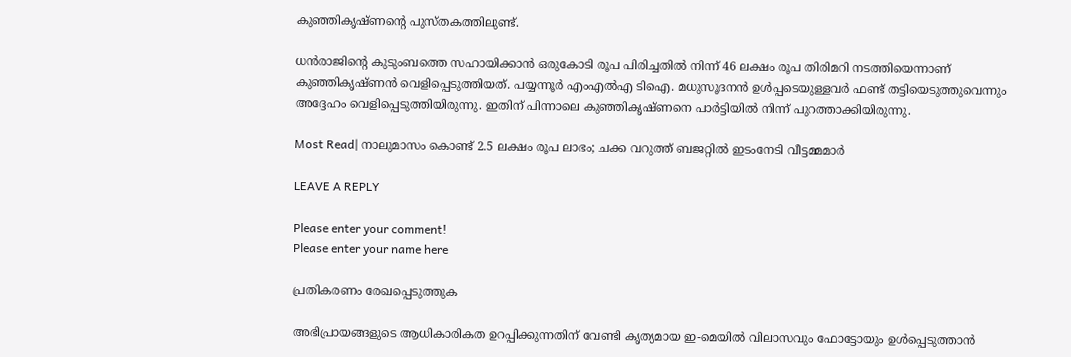കുഞ്ഞികൃഷ്‌ണന്റെ പുസ്‌തകത്തിലുണ്ട്.

ധൻരാജിന്റെ കുടുംബത്തെ സഹായിക്കാൻ ഒരുകോടി രൂപ പിരിച്ചതിൽ നിന്ന് 46 ലക്ഷം രൂപ തിരിമറി നടത്തിയെന്നാണ് കുഞ്ഞികൃഷ്‌ണൻ വെളിപ്പെടുത്തിയത്. പയ്യന്നൂർ എംഎൽഎ ടിഐ. മധുസൂദനൻ ഉൾപ്പടെയുള്ളവർ ഫണ്ട് തട്ടിയെടുത്തുവെന്നും അദ്ദേഹം വെളിപ്പെടുത്തിയിരുന്നു. ഇതിന് പിന്നാലെ കുഞ്ഞികൃഷ്‌ണനെ പാർട്ടിയിൽ നിന്ന് പുറത്താക്കിയിരുന്നു.

Most Read| നാലുമാസം കൊണ്ട് 2.5 ലക്ഷം രൂപ ലാഭം; ചക്ക വറുത്ത് ബജറ്റിൽ ഇടംനേടി വീട്ടമ്മമാർ

LEAVE A REPLY

Please enter your comment!
Please enter your name here

പ്രതികരണം രേഖപ്പെടുത്തുക

അഭിപ്രായങ്ങളുടെ ആധികാരികത ഉറപ്പിക്കുന്നതിന് വേണ്ടി കൃത്യമായ ഇ-മെയിൽ വിലാസവും ഫോട്ടോയും ഉൾപ്പെടുത്താൻ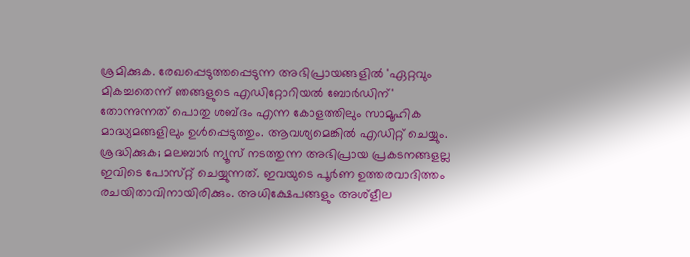ശ്രമിക്കുക. രേഖപ്പെടുത്തപ്പെടുന്ന അഭിപ്രായങ്ങളിൽ 'ഏറ്റവും മികച്ചതെന്ന് ഞങ്ങളുടെ എഡിറ്റോറിയൽ ബോർഡിന്' തോന്നുന്നത് പൊതു ശബ്‌ദം എന്ന കോളത്തിലും സാമൂഹിക മാദ്ധ്യമങ്ങളിലും ഉൾപ്പെടുത്തും. ആവശ്യമെങ്കിൽ എഡിറ്റ് ചെയ്യും. ശ്രദ്ധിക്കുക; മലബാർ ന്യൂസ് നടത്തുന്ന അഭിപ്രായ പ്രകടനങ്ങളല്ല ഇവിടെ പോസ്‌റ്റ് ചെയ്യുന്നത്. ഇവയുടെ പൂർണ ഉത്തരവാദിത്തം രചയിതാവിനായിരിക്കും. അധിക്ഷേപങ്ങളും അശ്‌ളീല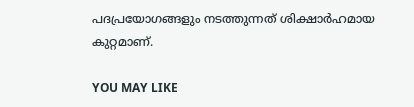പദപ്രയോഗങ്ങളും നടത്തുന്നത് ശിക്ഷാർഹമായ കുറ്റമാണ്.

YOU MAY LIKE